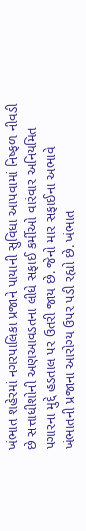ખંભાત શહેરમાં નગરપાલિકા પ્રજાને પાયાની સુવિધા આપવામાં નિષ્ફળ નીવડી છે સત્તાધીશોની અણઆવડતના લીધે સફાઈ કર્મીઓ વારંવાર અનિયમિત પગારના મુદ્દે હડતાલ પર ઉતરી જાય છે. જેનો માર સફાઈના અભાવે ખંભાતની પ્રજાના આરોગ્ય ઉપર પડી રહ્યો છે. ખંભાત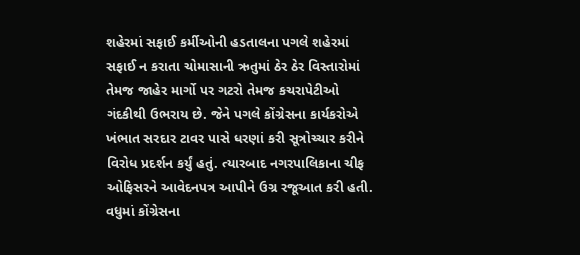શહેરમાં સફાઈ કર્મીઓની હડતાલના પગલે શહેરમાં સફાઈ ન કરાતા ચોમાસાની ઋતુમાં ઠેર ઠેર વિસ્તારોમાં તેમજ જાહેર માર્ગો પર ગટરો તેમજ કચરાપેટીઓ ગંદકીથી ઉભરાય છે. જેને પગલે કોંગ્રેસના કાર્યકરોએ ખંભાત સરદાર ટાવર પાસે ધરણાં કરી સૂત્રોચ્ચાર કરીને વિરોધ પ્રદર્શન કર્યું હતું. ત્યારબાદ નગરપાલિકાના ચીફ ઓફિસરને આવેદનપત્ર આપીને ઉગ્ર રજૂઆત કરી હતી.
વધુમાં કોંગ્રેસના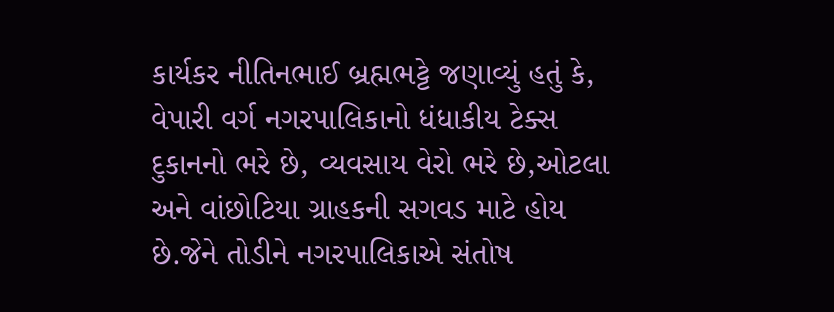કાર્યકર નીતિનભાઈ બ્રહ્મભટ્ટે જણાવ્યું હતું કે, વેપારી વર્ગ નગરપાલિકાનો ધંધાકીય ટેક્સ દુકાનનો ભરે છે, વ્યવસાય વેરો ભરે છે,ઓટલા અને વાંછોટિયા ગ્રાહકની સગવડ માટે હોય છે.જેને તોડીને નગરપાલિકાએ સંતોષ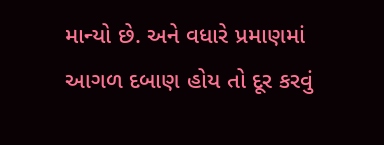માન્યો છે. અને વધારે પ્રમાણમાં આગળ દબાણ હોય તો દૂર કરવું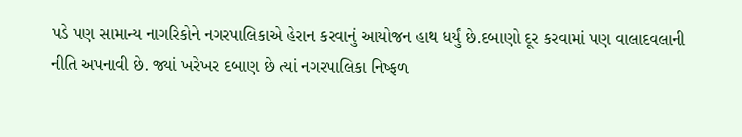પડે પણ સામાન્ય નાગરિકોને નગરપાલિકાએ હેરાન કરવાનું આયોજન હાથ ધર્યું છે.દબાણો દૂર કરવામાં પણ વાલાદવલાની નીતિ અપનાવી છે. જ્યાં ખરેખર દબાણ છે ત્યાં નગરપાલિકા નિષ્ફળ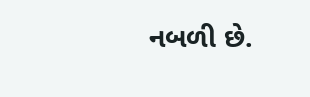નબળી છે.